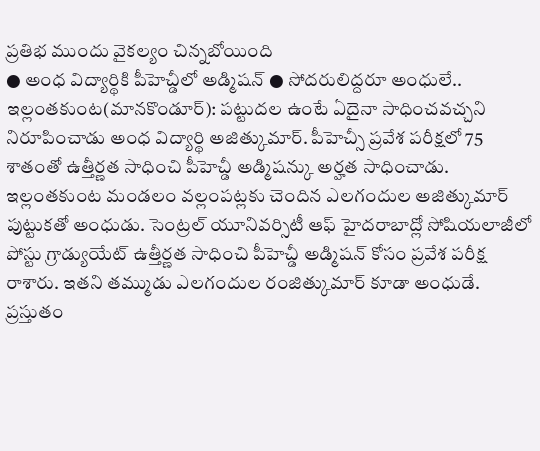ప్రతిభ ముందు వైకల్యం చిన్నబోయింది
● అంధ విద్యార్థికి పీహెచ్డీలో అడ్మిషన్ ● సోదరులిద్దరూ అంధులే..
ఇల్లంతకుంట(మానకొండూర్): పట్టుదల ఉంటే ఏదైనా సాధించవచ్చని నిరూపించాడు అంధ విద్యార్థి అజిత్కుమార్. పీహెచ్సీ ప్రవేశ పరీక్షలో 75 శాతంతో ఉత్తీర్ణత సాధించి పీహెచ్డీ అడ్మిషన్కు అర్హత సాధించాడు. ఇల్లంతకుంట మండలం వల్లంపట్లకు చెందిన ఎలగందుల అజిత్కుమార్ పుట్టుకతో అంధుడు. సెంట్రల్ యూనివర్సిటీ ఆఫ్ హైదరాబాద్లో సోషియలాజీలో పోస్టు గ్రాడ్యుయేట్ ఉత్తీర్ణత సాధించి పీహెచ్డీ అడ్మిషన్ కోసం ప్రవేశ పరీక్ష రాశారు. ఇతని తమ్ముడు ఎలగందుల రంజిత్కుమార్ కూడా అంధుడే. ప్రస్తుతం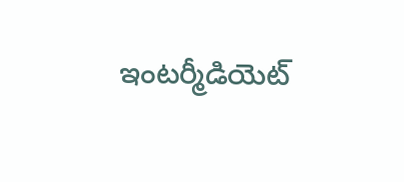ఇంటర్మీడియెట్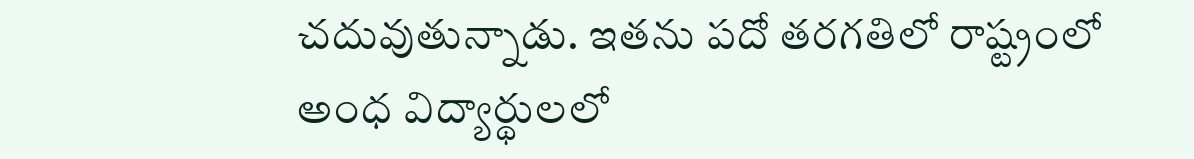చదువుతున్నాడు. ఇతను పదో తరగతిలో రాష్ట్రంలో అంధ విద్యార్థులలో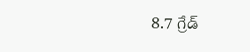8.7 గ్రేడ్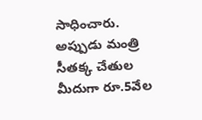సాధించారు. అప్పుడు మంత్రి సీతక్క చేతుల మీదుగా రూ.5వేల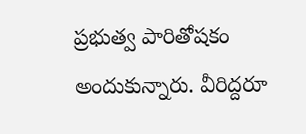ప్రభుత్వ పారితోషకం అందుకున్నారు. వీరిద్దరూ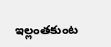ఇల్లంతకుంట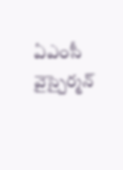ఏఎంసీ వైస్చైర్మన్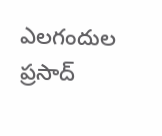ఎలగందుల ప్రసాద్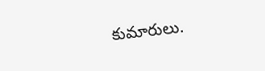కుమారులు.